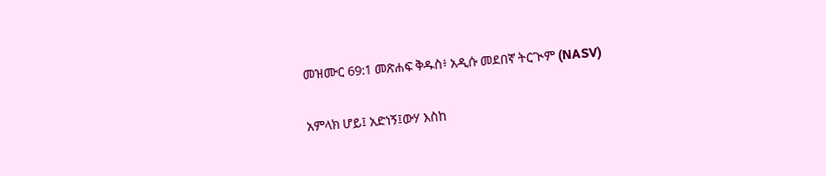መዝሙር 69:1 መጽሐፍ ቅዱስ፥ አዲሱ መደበኛ ትርጒም (NASV)

አምላክ ሆይ፤ አድነኝ፤ውሃ እስከ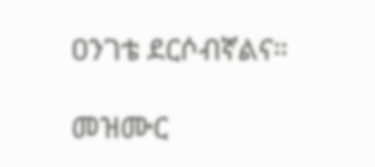ዐንገቴ ደርሶብኛልና።

መዝሙር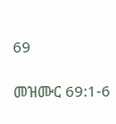69

መዝሙር 69:1-6